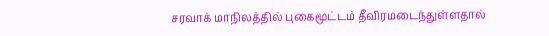சரவாக் மாநிலத்தில் புகைமூட்டம் தீவிரமடைந்துள்ளதால்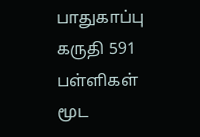பாதுகாப்பு கருதி 591 பள்ளிகள் மூட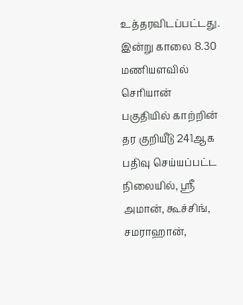உத்தரவிடப்பட்டது.
இன்று காலை 8.30 மணியளவில் செரியான் பகுதியில் காற்றின் தர குறியீடு 241ஆக பதிவு செய்யப்பட்ட நிலையில், ஸ்ரீ அமான், கூச்சிங், சமராஹான்,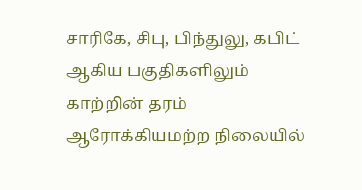சாரிகே, சிபு, பிந்துலு, கபிட் ஆகிய பகுதிகளிலும் காற்றின் தரம் ஆரோக்கியமற்ற நிலையில்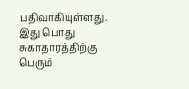பதிவாகியுள்ளது.
இது பொது சுகாதாரத்திற்கு பெரும்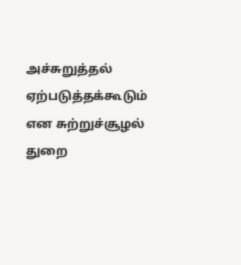அச்சுறுத்தல் ஏற்படுத்தக்கூடும் என சுற்றுச்சூழல் துறை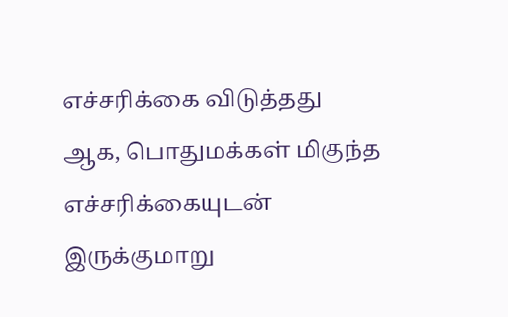எச்சரிக்கை விடுத்தது
ஆக, பொதுமக்கள் மிகுந்த எச்சரிக்கையுடன் இருக்குமாறு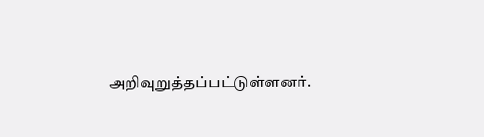அறிவுறுத்தப்பட்டுள்ளனர்.